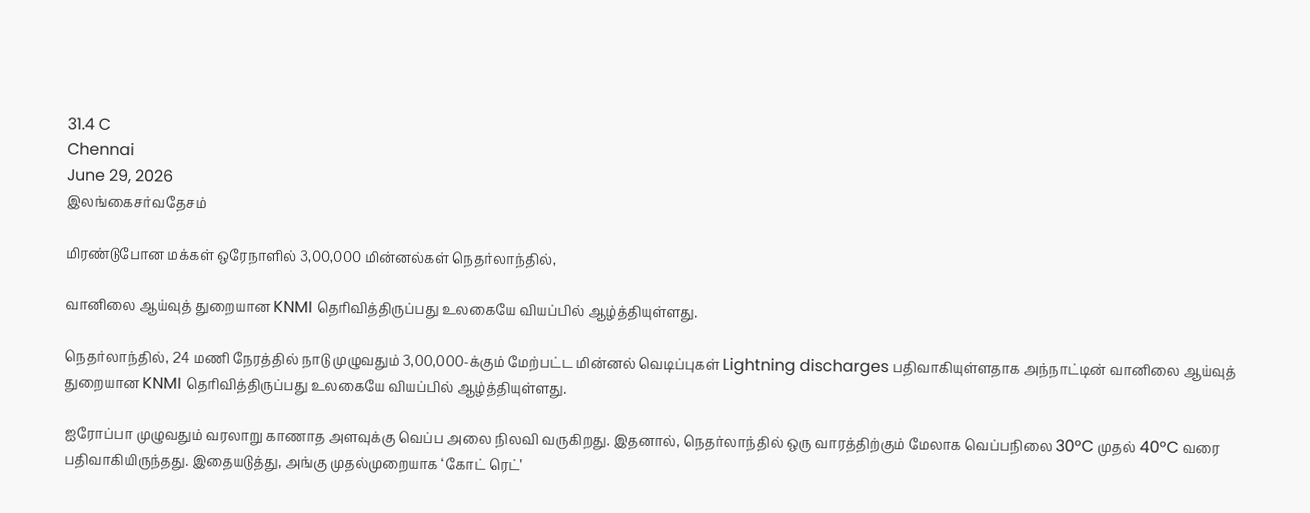31.4 C
Chennai
June 29, 2026
இலங்கைசர்வதேசம்

மிரண்டுபோன மக்கள் ஒரேநாளில் 3,00,000 மின்னல்கள் நெதர்லாந்தில்,

வானிலை ஆய்வுத் துறையான KNMI தெரிவித்திருப்பது உலகையே வியப்பில் ஆழ்த்தியுள்ளது.

நெதர்லாந்தில், 24 மணி நேரத்தில் நாடு முழுவதும் 3,00,000-க்கும் மேற்பட்ட மின்னல் வெடிப்புகள் Lightning discharges பதிவாகியுள்ளதாக அந்நாட்டின் வானிலை ஆய்வுத் துறையான KNMI தெரிவித்திருப்பது உலகையே வியப்பில் ஆழ்த்தியுள்ளது.

ஐரோப்பா முழுவதும் வரலாறு காணாத அளவுக்கு வெப்ப அலை நிலவி வருகிறது. இதனால், நெதர்லாந்தில் ஒரு வாரத்திற்கும் மேலாக வெப்பநிலை 30°C முதல் 40°C வரை பதிவாகியிருந்தது. இதையடுத்து, அங்கு முதல்முறையாக ‘கோட் ரெட்’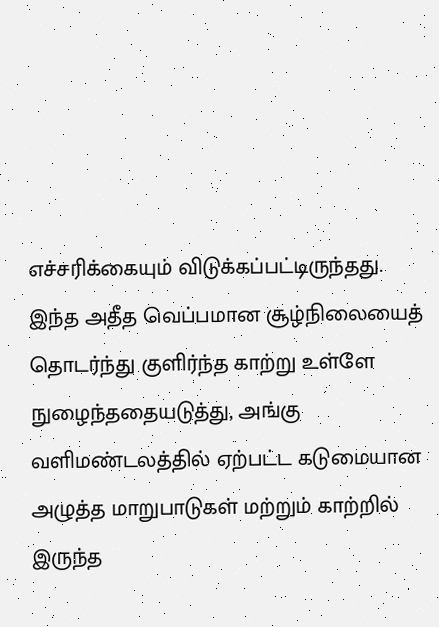எச்சரிக்கையும் விடுக்கப்பட்டிருந்தது. இந்த அதீத வெப்பமான சூழ்நிலையைத் தொடர்ந்து குளிர்ந்த காற்று உள்ளே நுழைந்ததையடுத்து, அங்கு வளிமண்டலத்தில் ஏற்பட்ட கடுமையான அழுத்த மாறுபாடுகள் மற்றும் காற்றில் இருந்த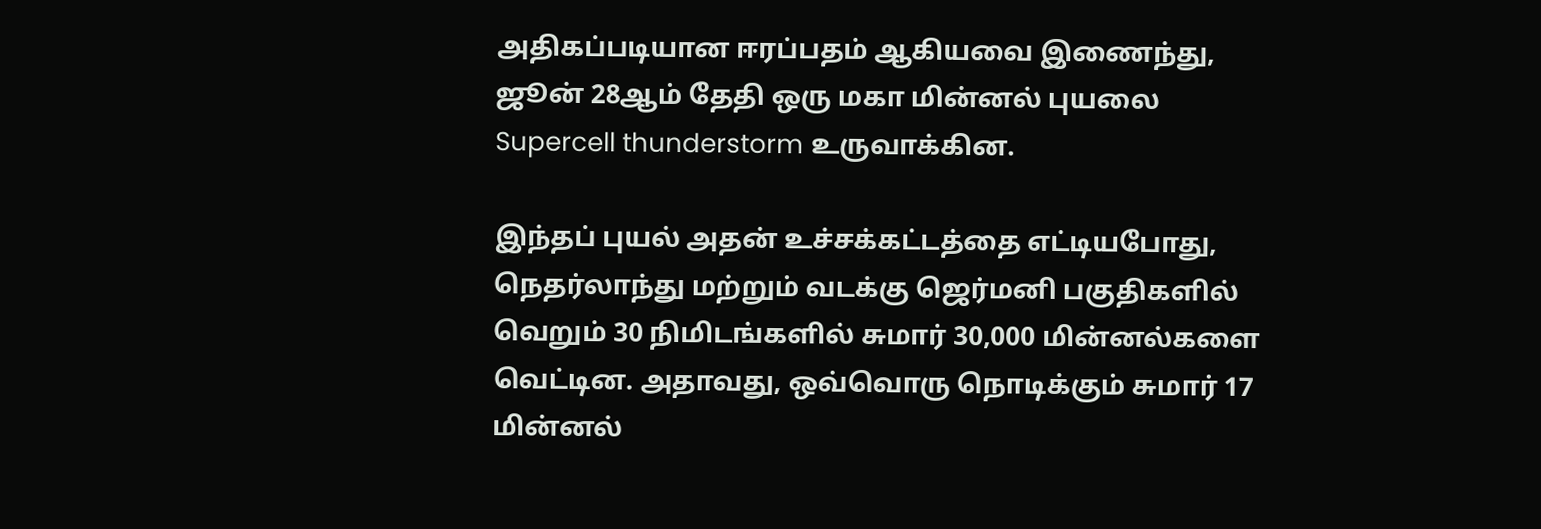அதிகப்படியான ஈரப்பதம் ஆகியவை இணைந்து, ஜூன் 28ஆம் தேதி ஒரு மகா மின்னல் புயலை Supercell thunderstorm உருவாக்கின.

இந்தப் புயல் அதன் உச்சக்கட்டத்தை எட்டியபோது, நெதர்லாந்து மற்றும் வடக்கு ஜெர்மனி பகுதிகளில் வெறும் 30 நிமிடங்களில் சுமார் 30,000 மின்னல்களை வெட்டின. அதாவது, ஒவ்வொரு நொடிக்கும் சுமார் 17 மின்னல்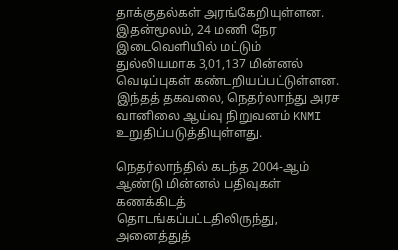தாக்குதல்கள் அரங்கேறியுள்ளன. இதன்மூலம், 24 மணி நேர இடைவெளியில் மட்டும் துல்லியமாக 3,01,137 மின்னல் வெடிப்புகள் கண்டறியப்பட்டுள்ளன. இந்தத் தகவலை, நெதர்லாந்து அரச வானிலை ஆய்வு நிறுவனம் KNMI உறுதிப்படுத்தியுள்ளது.

நெதர்லாந்தில் கடந்த 2004-ஆம் ஆண்டு மின்னல் பதிவுகள் கணக்கிடத் தொடங்கப்பட்டதிலிருந்து, அனைத்துத்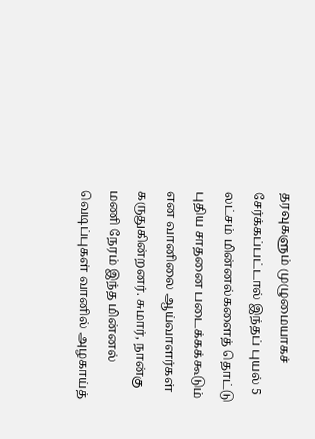தரவுகளும் முழுமையாகச் சேர்க்கப்பட்டால் இந்தப் புயல் 5 லட்சம் மின்னல்களைத் தொட்டு புதிய சாதனை படைக்கக்கூடும் என வானிலை ஆய்வாளர்கள் கருதுகின்றனர். சுமார், நான்கு மணி நேரம் இந்த மின்னல் வெடிப்புகள் வானில் அழகாய்த்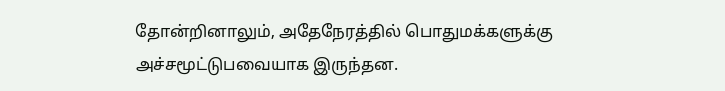தோன்றினாலும், அதேநேரத்தில் பொதுமக்களுக்கு அச்சமூட்டுபவையாக இருந்தன.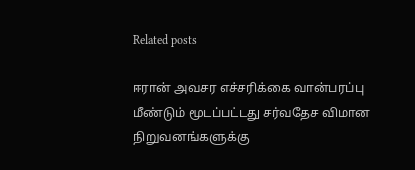Related posts

ஈரான் அவசர எச்சரிக்கை வான்பரப்பு மீண்டும் மூடப்பட்டது சர்வதேச விமான நிறுவனங்களுக்கு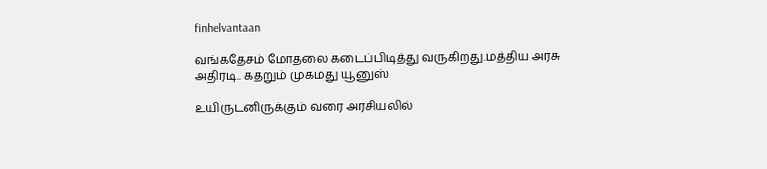finhelvantaan

வங்கதேசம் மோதலை கடைப்பிடித்து வருகிறது.மத்திய அரசு அதிரடி.. கதறும் முகமது யூனுஸ்

உயிருடனிருக்கும் வரை அரசியலில்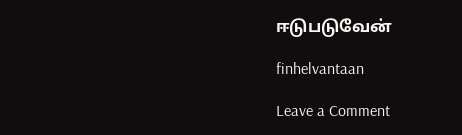ஈடுபடுவேன்

finhelvantaan

Leave a Comment